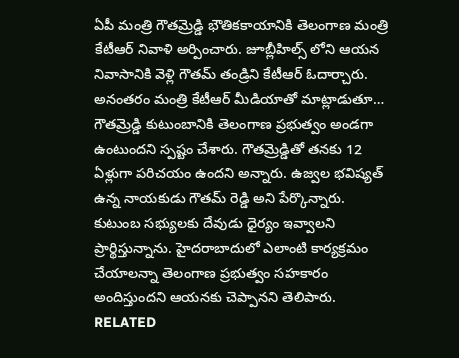ఏపీ మంత్రి గౌతమ్రెడ్డి భౌతికకాయానికి తెలంగాణ మంత్రి కేటీఆర్ నివాళి అర్పించారు. జూబ్లీహిల్స్ లోని ఆయన నివాసానికి వెళ్లి గౌతమ్ తండ్రిని కేటీఆర్ ఓదార్చారు. అనంతరం మంత్రి కేటీఆర్ మీడియాతో మాట్లాడుతూ… గౌతమ్రెడ్డి కుటుంబానికి తెలంగాణ ప్రభుత్వం అండగా ఉంటుందని స్పష్టం చేశారు. గౌతమ్రెడ్డితో తనకు 12 ఏళ్లుగా పరిచయం ఉందని అన్నారు. ఉజ్వల భవిష్యత్ ఉన్న నాయకుడు గౌతమ్ రెడ్డి అని పేర్కొన్నారు. కుటుంబ సభ్యులకు దేవుడు ధైర్యం ఇవ్వాలని ప్రార్థిస్తున్నాను. హైదరాబాదులో ఎలాంటి కార్యక్రమం చేయాలన్నా తెలంగాణ ప్రభుత్వం సహకారం అందిస్తుందని ఆయనకు చెప్పానని తెలిపారు.
RELATED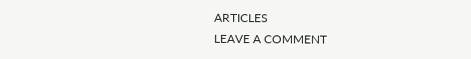ARTICLES
LEAVE A COMMENT